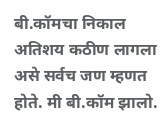बी.कॉमचा निकाल अतिशय कठीण लागला असे सर्वच जण म्हणत होते. मी बी.कॉम झालो.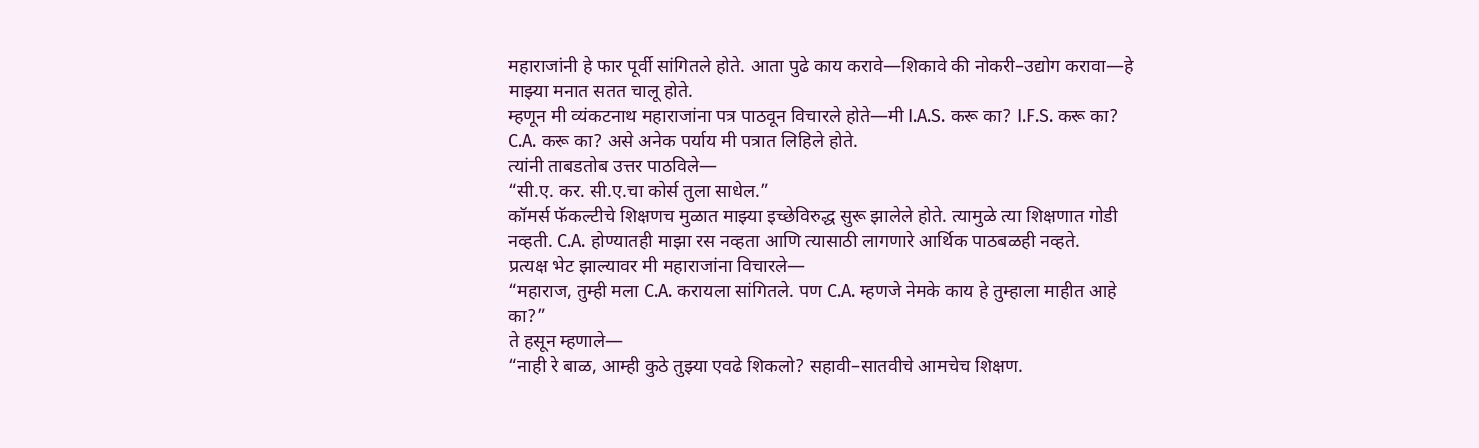महाराजांनी हे फार पूर्वी सांगितले होते. आता पुढे काय करावे—शिकावे की नोकरी–उद्योग करावा—हे माझ्या मनात सतत चालू होते.
म्हणून मी व्यंकटनाथ महाराजांना पत्र पाठवून विचारले होते—मी I.A.S. करू का? I.F.S. करू का? C.A. करू का? असे अनेक पर्याय मी पत्रात लिहिले होते.
त्यांनी ताबडतोब उत्तर पाठविले—
“सी.ए. कर. सी.ए.चा कोर्स तुला साधेल.”
कॉमर्स फॅकल्टीचे शिक्षणच मुळात माझ्या इच्छेविरुद्ध सुरू झालेले होते. त्यामुळे त्या शिक्षणात गोडी नव्हती. C.A. होण्यातही माझा रस नव्हता आणि त्यासाठी लागणारे आर्थिक पाठबळही नव्हते.
प्रत्यक्ष भेट झाल्यावर मी महाराजांना विचारले—
“महाराज, तुम्ही मला C.A. करायला सांगितले. पण C.A. म्हणजे नेमके काय हे तुम्हाला माहीत आहे का?”
ते हसून म्हणाले—
“नाही रे बाळ, आम्ही कुठे तुझ्या एवढे शिकलो? सहावी–सातवीचे आमचेच शिक्षण.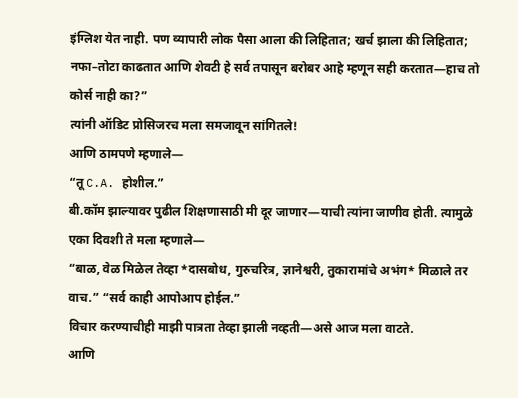इंग्लिश येत नाही. पण व्यापारी लोक पैसा आला की लिहितात; खर्च झाला की लिहितात; नफा–तोटा काढतात आणि शेवटी हे सर्व तपासून बरोबर आहे म्हणून सही करतात—हाच तो कोर्स नाही का?”
त्यांनी ऑडिट प्रोसिजरच मला समजावून सांगितले!
आणि ठामपणे म्हणाले—
“तू C.A. होशील.”
बी.कॉम झाल्यावर पुढील शिक्षणासाठी मी दूर जाणार—याची त्यांना जाणीव होती. त्यामुळे एका दिवशी ते मला म्हणाले—
“बाळ, वेळ मिळेल तेव्हा *दासबोध, गुरुचरित्र, ज्ञानेश्वरी, तुकारामांचे अभंग* मिळाले तर वाच.” “सर्व काही आपोआप होईल.”
विचार करण्याचीही माझी पात्रता तेव्हा झाली नव्हती—असे आज मला वाटते.
आणि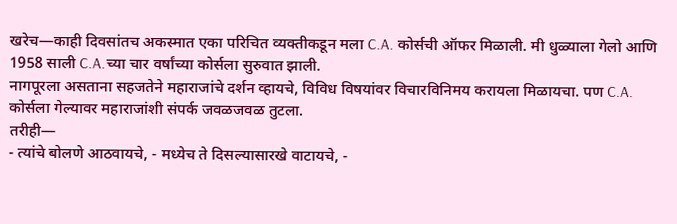खरेच—काही दिवसांतच अकस्मात एका परिचित व्यक्तीकडून मला C.A. कोर्सची ऑफर मिळाली. मी धुळ्याला गेलो आणि 1958 साली C.A.च्या चार वर्षांच्या कोर्सला सुरुवात झाली.
नागपूरला असताना सहजतेने महाराजांचे दर्शन व्हायचे, विविध विषयांवर विचारविनिमय करायला मिळायचा. पण C.A. कोर्सला गेल्यावर महाराजांशी संपर्क जवळजवळ तुटला.
तरीही—
- त्यांचे बोलणे आठवायचे, - मध्येच ते दिसल्यासारखे वाटायचे, -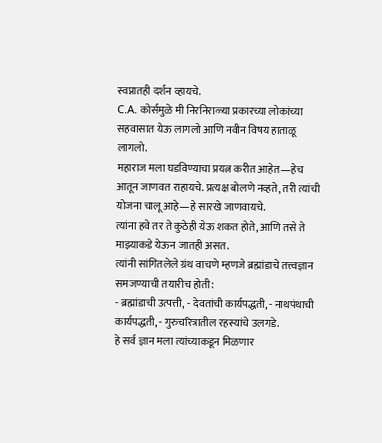स्वप्नातही दर्शन व्हायचे.
C.A. कोर्समुळे मी निरनिराळ्या प्रकारच्या लोकांच्या सहवासात येऊ लागलो आणि नवीन विषय हाताळू लागलो.
महाराज मला घडविण्याचा प्रयत्न करीत आहेत—हेच आतून जाणवत राहायचे. प्रत्यक्ष बोलणे नव्हते, तरी त्यांची योजना चालू आहे—हे सारखे जाणवायचे.
त्यांना हवे तर ते कुठेही येऊ शकत होते, आणि तसे ते माझ्याकडे येऊन जातही असत.
त्यांनी सांगितलेले ग्रंथ वाचणे म्हणजे ब्रह्मांडाचे तत्त्वज्ञान समजण्याची तयारीच होती:
- ब्रह्मांडाची उत्पत्ती, - देवतांची कार्यपद्धती, - नाथपंथाची कार्यपद्धती, - गुरुचरित्रातील रहस्यांचे उलगडे.
हे सर्व ज्ञान मला त्यांच्याकडून मिळणार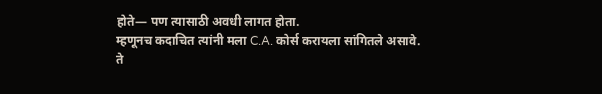होते— पण त्यासाठी अवधी लागत होता.
म्हणूनच कदाचित त्यांनी मला C.A. कोर्स करायला सांगितले असावे.
ते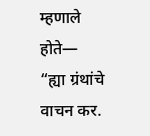म्हणाले होते—
“ह्या ग्रंथांचे वाचन कर.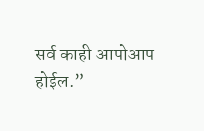सर्व काही आपोआप होईल.”